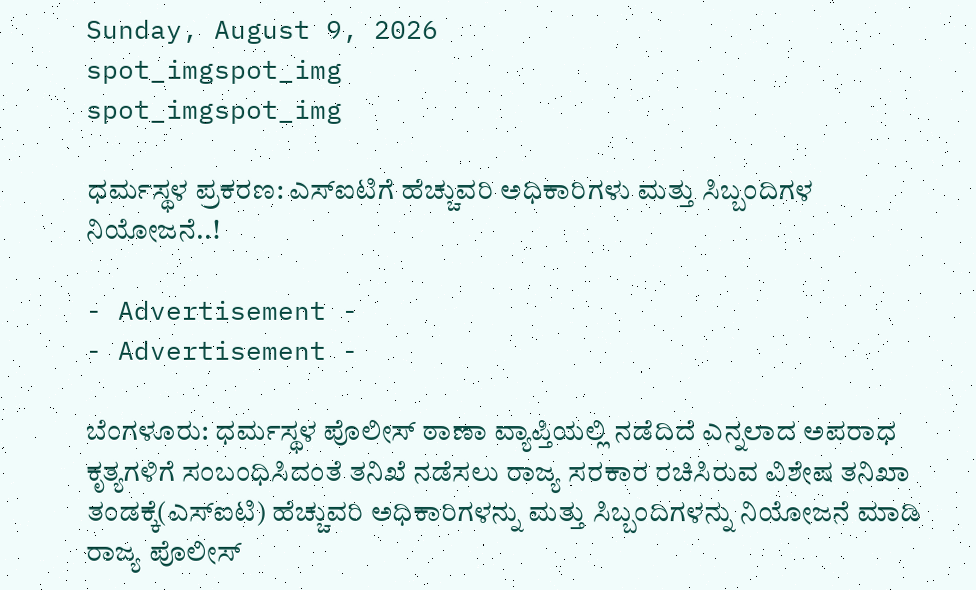Sunday, August 9, 2026
spot_imgspot_img
spot_imgspot_img

ಧರ್ಮಸ್ಥಳ ಪ್ರಕರಣ: ಎಸ್‌ಐಟಿಗೆ ಹೆಚ್ಚುವರಿ ಅಧಿಕಾರಿಗಳು ಮತ್ತು ಸಿಬ್ಬಂದಿಗಳ ನಿಯೋಜನೆ..!

- Advertisement -
- Advertisement -

ಬೆಂಗಳೂರು: ಧರ್ಮಸ್ಥಳ ಪೊಲೀಸ್ ಠಾಣಾ ವ್ಯಾಪ್ತಿಯಲ್ಲಿ ನಡೆದಿದೆ ಎನ್ನಲಾದ ಅಪರಾಧ ಕೃತ್ಯಗಳಿಗೆ ಸಂಬಂಧಿಸಿದಂತೆ ತನಿಖೆ ನಡೆಸಲು ರಾಜ್ಯ ಸರಕಾರ ರಚಿಸಿರುವ ವಿಶೇಷ ತನಿಖಾ ತಂಡಕ್ಕೆ(ಎಸ್‌ಐಟಿ) ಹೆಚ್ಚುವರಿ ಅಧಿಕಾರಿಗಳನ್ನು ಮತ್ತು ಸಿಬ್ಬಂದಿಗಳನ್ನು ನಿಯೋಜನೆ ಮಾಡಿ ರಾಜ್ಯ ಪೊಲೀಸ್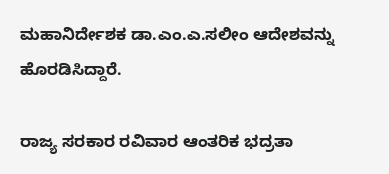ಮಹಾನಿರ್ದೇಶಕ ಡಾ.ಎಂ.ಎ.ಸಲೀಂ ಆದೇಶವನ್ನು ಹೊರಡಿಸಿದ್ದಾರೆ.

ರಾಜ್ಯ ಸರಕಾರ ರವಿವಾರ ಆಂತರಿಕ ಭದ್ರತಾ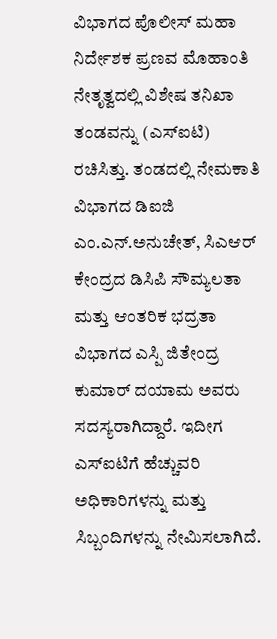ವಿಭಾಗದ ಪೊಲೀಸ್‌ ಮಹಾ ನಿರ್ದೇಶಕ ಪ್ರಣವ ಮೊಹಾಂತಿ ನೇತೃತ್ವದಲ್ಲಿ ವಿಶೇಷ ತನಿಖಾ ತಂಡವನ್ನು (ಎಸ್‌ಐಟಿ) ರಚಿಸಿತ್ತು. ತಂಡದಲ್ಲಿ ನೇಮಕಾತಿ ವಿಭಾಗದ ಡಿಐಜಿ ಎಂ.ಎನ್.ಅನುಚೇತ್, ಸಿಎಆ‌ರ್ ಕೇಂದ್ರದ ಡಿಸಿಪಿ ಸೌಮ್ಯಲತಾ ಮತ್ತು ಆಂತರಿಕ ಭದ್ರತಾ ವಿಭಾಗದ ಎಸ್ಪಿ ಜಿತೇಂದ್ರ ಕುಮಾರ್ ದಯಾಮ ಅವರು ಸದಸ್ಯರಾಗಿದ್ದಾರೆ. ಇದೀಗ ಎಸ್‌ಐಟಿಗೆ ಹೆಚ್ಚುವರಿ ಅಧಿಕಾರಿಗಳನ್ನು ಮತ್ತು ಸಿಬ್ಬಂದಿಗಳನ್ನು ನೇಮಿಸಲಾಗಿದೆ.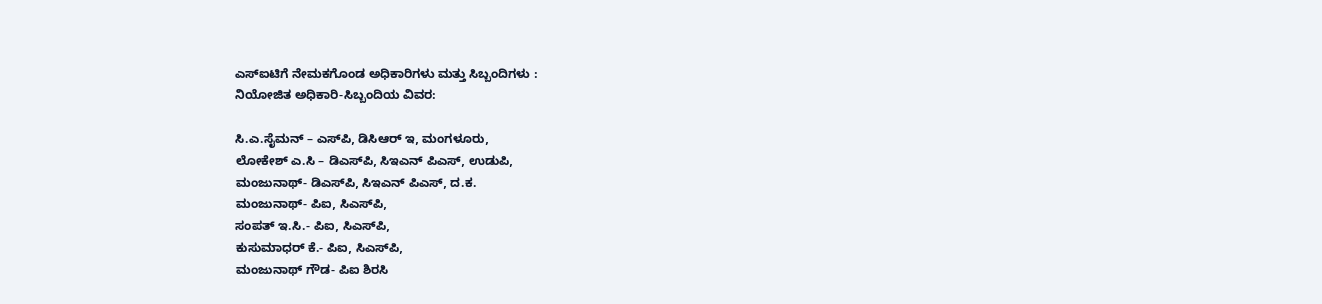ಎಸ್‌ಐಟಿಗೆ ನೇಮಕಗೊಂಡ ಅಧಿಕಾರಿಗಳು ಮತ್ತು ಸಿಬ್ಬಂದಿಗಳು :
ನಿಯೋಜಿತ ಅಧಿಕಾರಿ-ಸಿಬ್ಬಂದಿಯ ವಿವರ:

ಸಿ.ಎ.ಸೈಮನ್ – ಎಸ್‌ಪಿ, ಡಿಸಿಆರ್ ಇ, ಮಂಗಳೂರು,
ಲೋಕೇಶ್ ಎ.ಸಿ – ಡಿಎಸ್‌ಪಿ, ಸಿಇಎನ್ ಪಿಎಸ್, ಉಡುಪಿ,
ಮಂಜುನಾಥ್- ಡಿಎಸ್‌ಪಿ, ಸಿಇಎನ್ ಪಿಎಸ್, ದ.ಕ.
ಮಂಜುನಾಥ್‌- ಪಿಐ, ಸಿಎಸ್‌ಪಿ,
ಸಂಪತ್‌ ಇ.ಸಿ.- ಪಿಐ, ಸಿಎಸ್‌ಪಿ,
ಕುಸುಮಾಧ‌ರ್ ಕೆ.- ಪಿಐ, ಸಿಎಸ್‌ಪಿ,
ಮಂಜುನಾಥ್ ಗೌಡ- ಪಿಐ ಶಿರಸಿ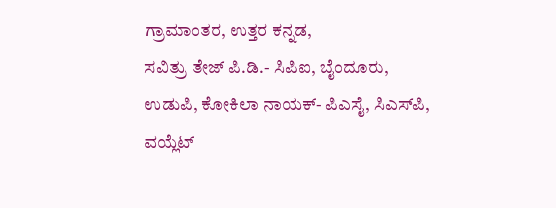ಗ್ರಾಮಾಂತರ, ಉತ್ತರ ಕನ್ನಡ,
ಸವಿತ್ರು ತೇಜ್ ಪಿ.ಡಿ.- ಸಿಪಿಐ, ಬೈಂದೂರು,
ಉಡುಪಿ, ಕೋಕಿಲಾ ನಾಯಕ್- ಪಿಎಸೈ, ಸಿಎಸ್‌ಪಿ,
ವಯ್ಲೆಟ್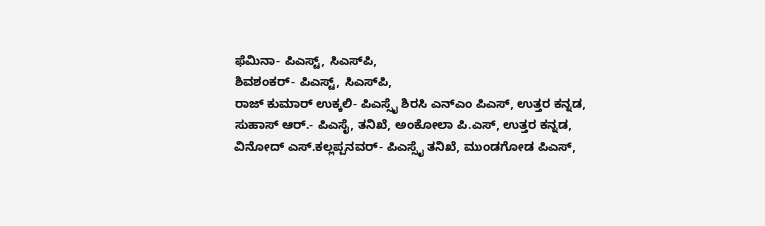ಫೆಮಿನಾ- ಪಿಎಸ್ಟ್‌, ಸಿಎಸ್‌ಪಿ,
ಶಿವಶಂಕ‌ರ್- ಪಿಎಸ್ಟ್, ಸಿಎಸ್‌ಪಿ,
ರಾಜ್ ಕುಮಾ‌ರ್ ಉಕ್ಕಲಿ- ಪಿಎಸ್ಸೈ ಶಿರಸಿ ಎನ್‌ಎಂ ಪಿಎಸ್, ಉತ್ತರ ಕನ್ನಡ,
ಸುಹಾಸ್‌ ಆರ್.- ಪಿಎಸೈ, ತನಿಖೆ, ಅಂಕೋಲಾ ಪಿ.ಎಸ್, ಉತ್ತರ ಕನ್ನಡ,
ವಿನೋದ್‌ ಎಸ್.ಕಲ್ಲಪ್ಪನವರ್- ಪಿಎಸ್ಸೈ ತನಿಖೆ, ಮುಂಡಗೋಡ ಪಿಎಸ್,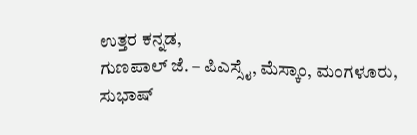ಉತ್ತರ ಕನ್ನಡ,
ಗುಣಪಾಲ್ ಜೆ. – ಪಿಎಸ್ಸೈ, ಮೆಸ್ಕಾಂ, ಮಂಗಳೂರು,
ಸುಭಾಷ್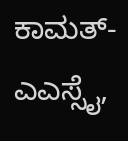ಕಾಮತ್- ಎಎಸ್ಸೈ,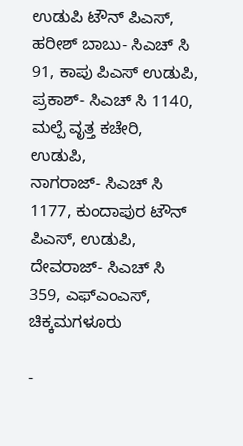ಉಡುಪಿ ಟೌನ್ ಪಿಎಸ್,
ಹರೀಶ್ ಬಾಬು- ಸಿಎಚ್ ಸಿ 91, ಕಾಪು ಪಿಎಸ್ ಉಡುಪಿ,
ಪ್ರಕಾಶ್- ಸಿಎಚ್ ಸಿ 1140, ಮಲ್ಪೆ ವೃತ್ತ ಕಚೇರಿ, ಉಡುಪಿ,
ನಾಗರಾಜ್- ಸಿಎಚ್ ಸಿ 1177, ಕುಂದಾಪುರ ಟೌನ್ ಪಿಎಸ್, ಉಡುಪಿ,
ದೇವರಾಜ್- ಸಿಎಚ್ ಸಿ 359, ಎಫ್‌ಎಂಎಸ್, ಚಿಕ್ಕಮಗಳೂರು

-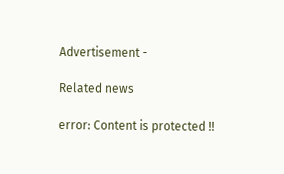Advertisement -

Related news

error: Content is protected !!